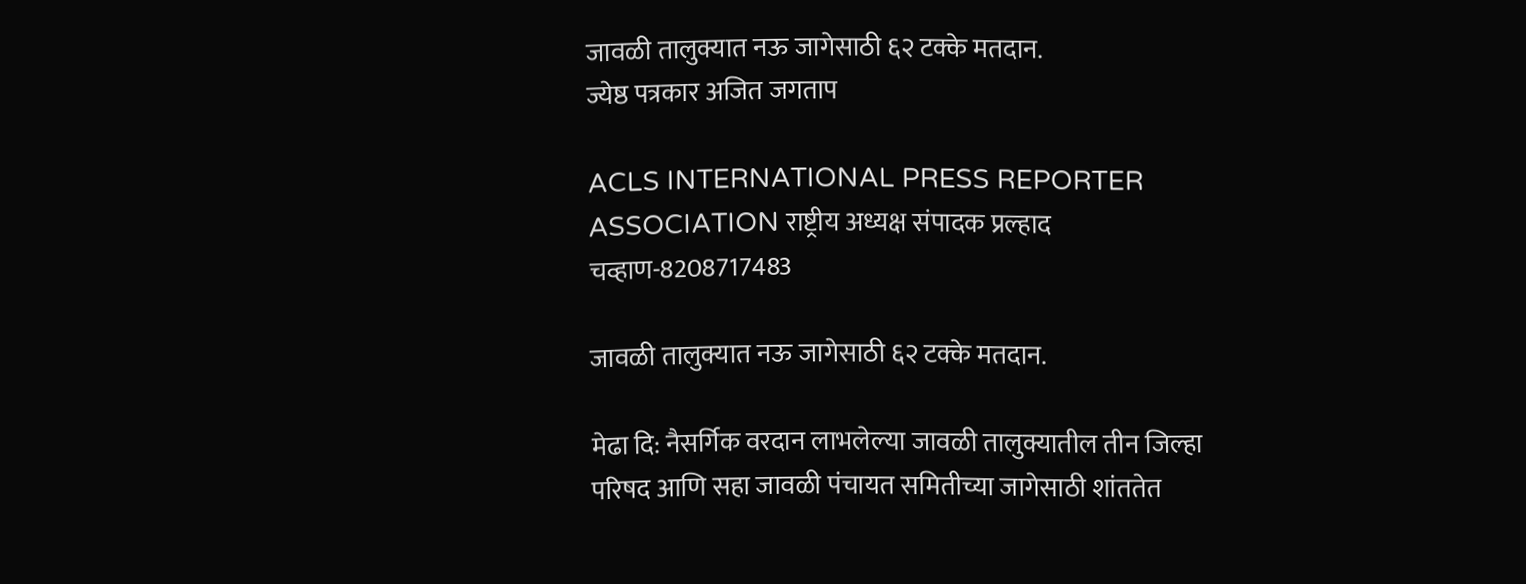जावळी तालुक्यात नऊ जागेसाठी ६२ टक्के मतदान.
ज्येष्ठ पत्रकार अजित जगताप

ACLS INTERNATIONAL PRESS REPORTER ASSOCIATION राष्ट्रीय अध्यक्ष संपादक प्रल्हाद चव्हाण-8208717483

जावळी तालुक्यात नऊ जागेसाठी ६२ टक्के मतदान.

मेढा दि: नैसर्गिक वरदान लाभलेल्या जावळी तालुक्यातील तीन जिल्हा परिषद आणि सहा जावळी पंचायत समितीच्या जागेसाठी शांततेत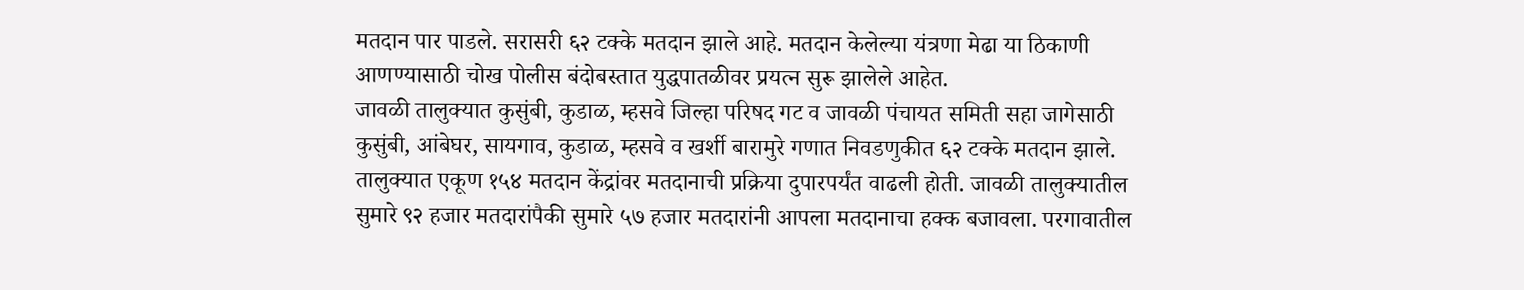मतदान पार पाडले. सरासरी ६२ टक्के मतदान झाले आहे. मतदान केलेल्या यंत्रणा मेढा या ठिकाणी आणण्यासाठी चोख पोलीस बंदोबस्तात युद्धपातळीवर प्रयत्न सुरू झालेले आहेत.
जावळी तालुक्यात कुसुंबी, कुडाळ, म्हसवे जिल्हा परिषद गट व जावळी पंचायत समिती सहा जागेसाठी कुसुंबी, आंबेघर, सायगाव, कुडाळ, म्हसवे व खर्शी बारामुरे गणात निवडणुकीत ६२ टक्के मतदान झाले. तालुक्यात एकूण १५४ मतदान केंद्रांवर मतदानाची प्रक्रिया दुपारपर्यंत वाढली होती. जावळी तालुक्यातील सुमारे ९२ हजार मतदारांपैकी सुमारे ५७ हजार मतदारांनी आपला मतदानाचा हक्क बजावला. परगावातील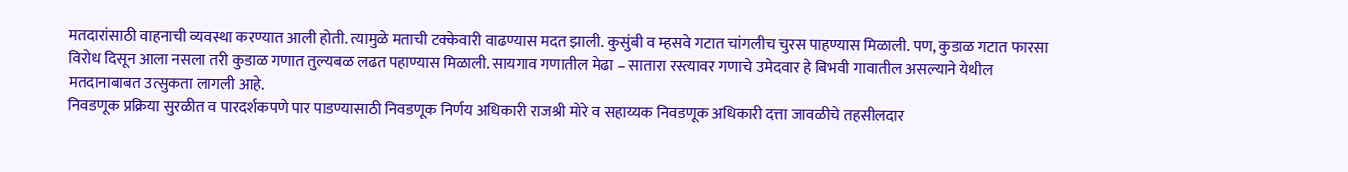मतदारांसाठी वाहनाची व्यवस्था करण्यात आली होती. त्यामुळे मताची टक्केवारी वाढण्यास मदत झाली. कुसुंबी व म्हसवे गटात चांगलीच चुरस पाहण्यास मिळाली. पण, कुडाळ गटात फारसा विरोध दिसून आला नसला तरी कुडाळ गणात तुल्यबळ लढत पहाण्यास मिळाली. सायगाव गणातील मेढा – सातारा रस्त्यावर गणाचे उमेदवार हे बिभवी गावातील असल्याने येथील मतदानाबाबत उत्सुकता लागली आहे.
निवडणूक प्रक्रिया सुरळीत व पारदर्शकपणे पार पाडण्यासाठी निवडणूक निर्णय अधिकारी राजश्री मोरे व सहाय्यक निवडणूक अधिकारी दत्ता जावळीचे तहसीलदार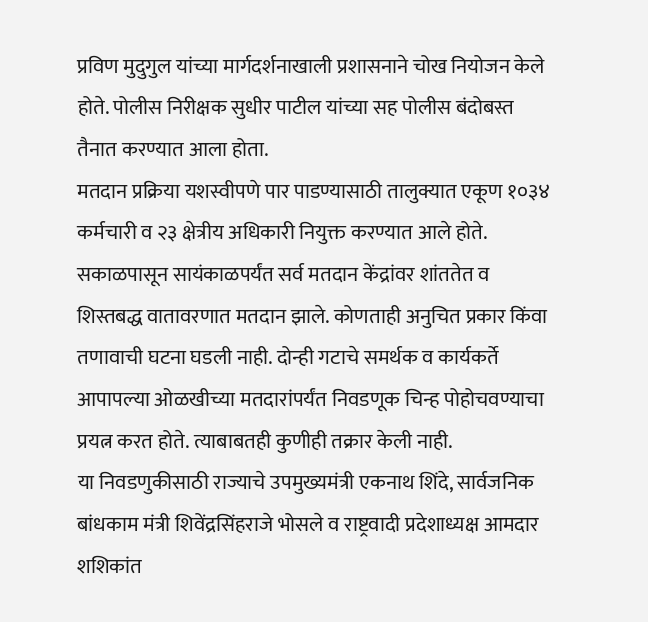प्रविण मुदुगुल यांच्या मार्गदर्शनाखाली प्रशासनाने चोख नियोजन केले होते. पोलीस निरीक्षक सुधीर पाटील यांच्या सह पोलीस बंदोबस्त तैनात करण्यात आला होता.
मतदान प्रक्रिया यशस्वीपणे पार पाडण्यासाठी तालुक्यात एकूण १०३४ कर्मचारी व २३ क्षेत्रीय अधिकारी नियुक्त करण्यात आले होते. सकाळपासून सायंकाळपर्यंत सर्व मतदान केंद्रांवर शांततेत व शिस्तबद्ध वातावरणात मतदान झाले. कोणताही अनुचित प्रकार किंवा तणावाची घटना घडली नाही. दोन्ही गटाचे समर्थक व कार्यकर्ते आपापल्या ओळखीच्या मतदारांपर्यंत निवडणूक चिन्ह पोहोचवण्याचा प्रयत्न करत होते. त्याबाबतही कुणीही तक्रार केली नाही.
या निवडणुकीसाठी राज्याचे उपमुख्यमंत्री एकनाथ शिंदे, सार्वजनिक बांधकाम मंत्री शिवेंद्रसिंहराजे भोसले व राष्ट्रवादी प्रदेशाध्यक्ष आमदार शशिकांत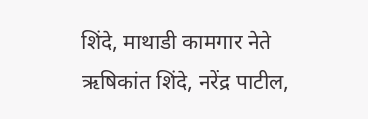शिंदे, माथाडी कामगार नेते ऋषिकांत शिंदे, नरेंद्र पाटील,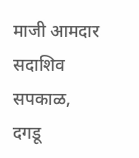माजी आमदार सदाशिव सपकाळ, दगडू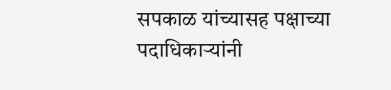सपकाळ यांच्यासह पक्षाच्या पदाधिकाऱ्यांनी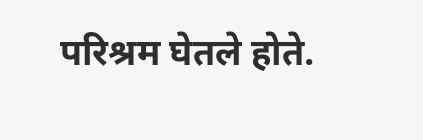परिश्रम घेतले होते.